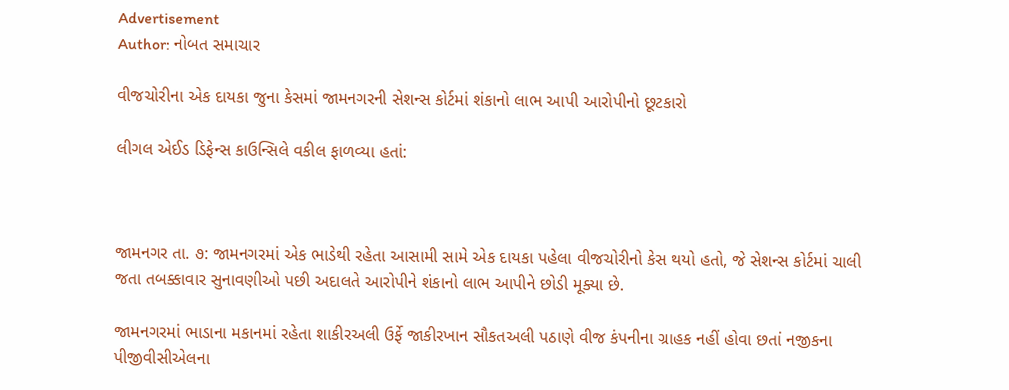Advertisement
Author: નોબત સમાચાર

વીજચોરીના એક દાયકા જુના કેસમાં જામનગરની સેશન્સ કોર્ટમાં શંકાનો લાભ આપી આરોપીનો છૂટકારો

લીગલ એઈડ ડિફેન્સ કાઉન્સિલે વકીલ ફાળવ્યા હતાં:



જામનગર તા. ૭: જામનગરમાં એક ભાડેથી રહેતા આસામી સામે એક દાયકા પહેલા વીજચોરીનો કેસ થયો હતો, જે સેશન્સ કોર્ટમાં ચાલી જતા તબક્કાવાર સુનાવણીઓ પછી અદાલતે આરોપીને શંકાનો લાભ આપીને છોડી મૂક્યા છે.

જામનગરમાં ભાડાના મકાનમાં રહેતા શાકીરઅલી ઉર્ફે જાકીરખાન સૌકતઅલી પઠાણે વીજ કંપનીના ગ્રાહક નહીં હોવા છતાં નજીકના પીજીવીસીએલના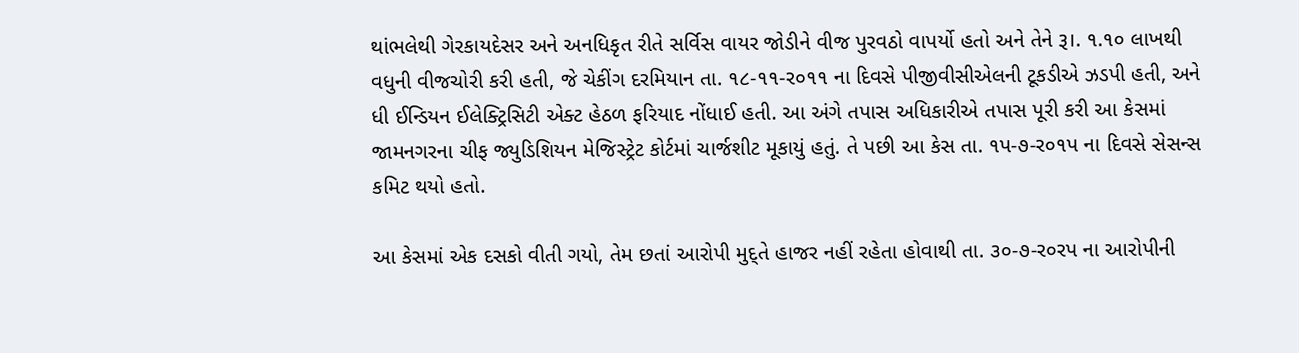થાંભલેથી ગેરકાયદેસર અને અનધિકૃત રીતે સર્વિસ વાયર જોડીને વીજ પુરવઠો વાપર્યો હતો અને તેને રૂ।. ૧.૧૦ લાખથી વધુની વીજચોરી કરી હતી, જે ચેકીંગ દરમિયાન તા. ૧૮-૧૧-ર૦૧૧ ના દિવસે પીજીવીસીએલની ટૂકડીએ ઝડપી હતી, અને ધી ઈન્ડિયન ઈલેક્ટ્રિસિટી એક્ટ હેઠળ ફરિયાદ નોંધાઈ હતી. આ અંગે તપાસ અધિકારીએ તપાસ પૂરી કરી આ કેસમાં જામનગરના ચીફ જ્યુડિશિયન મેજિસ્ટ્રેટ કોર્ટમાં ચાર્જશીટ મૂકાયું હતું. તે પછી આ કેસ તા. ૧પ-૭-ર૦૧પ ના દિવસે સેસન્સ કમિટ થયો હતો.

આ કેસમાં એક દસકો વીતી ગયો, તેમ છતાં આરોપી મુદ્તે હાજર નહીં રહેતા હોવાથી તા. ૩૦-૭-ર૦રપ ના આરોપીની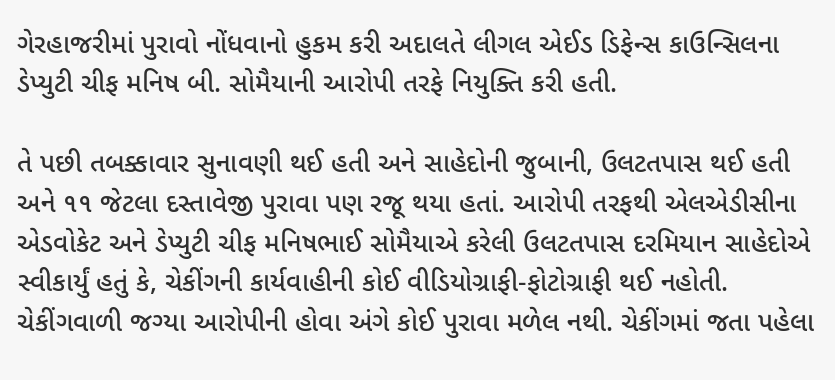ગેરહાજરીમાં પુરાવો નોંધવાનો હુકમ કરી અદાલતે લીગલ એઈડ ડિફેન્સ કાઉન્સિલના ડેપ્યુટી ચીફ મનિષ બી. સોમૈયાની આરોપી તરફે નિયુક્તિ કરી હતી.

તે પછી તબક્કાવાર સુનાવણી થઈ હતી અને સાહેદોની જુબાની, ઉલટતપાસ થઈ હતી અને ૧૧ જેટલા દસ્તાવેજી પુરાવા પણ રજૂ થયા હતાં. આરોપી તરફથી એલએડીસીના એડવોકેટ અને ડેપ્યુટી ચીફ મનિષભાઈ સોમૈયાએ કરેલી ઉલટતપાસ દરમિયાન સાહેદોએ સ્વીકાર્યું હતું કે, ચેકીંગની કાર્યવાહીની કોઈ વીડિયોગ્રાફી-ફોટોગ્રાફી થઈ નહોતી. ચેકીંગવાળી જગ્યા આરોપીની હોવા અંગે કોઈ પુરાવા મળેલ નથી. ચેકીંગમાં જતા પહેલા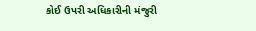કોઈ ઉપરી અધિકારીની મંજુરી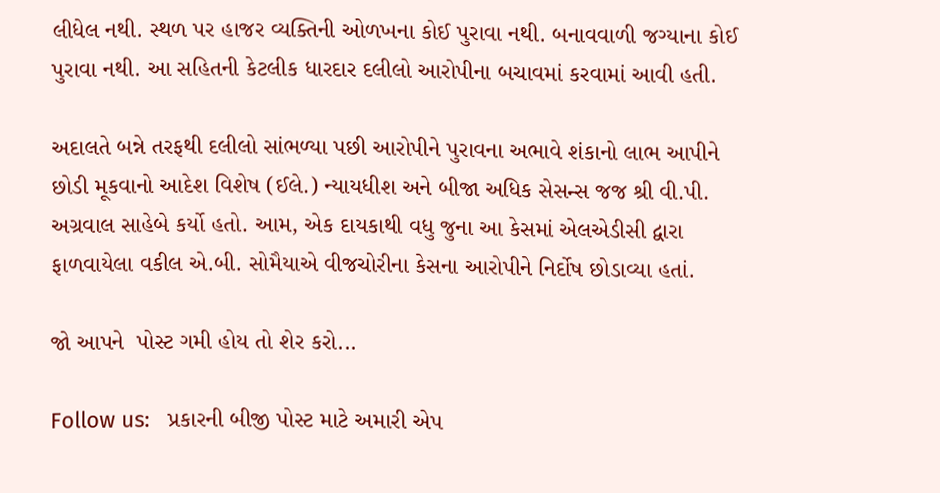લીધેલ નથી. સ્થળ પર હાજર વ્યક્તિની ઓળખના કોઈ પુરાવા નથી. બનાવવાળી જગ્યાના કોઈ પુરાવા નથી. આ સહિતની કેટલીક ધારદાર દલીલો આરોપીના બચાવમાં કરવામાં આવી હતી.

અદાલતે બન્ને તરફથી દલીલો સાંભળ્યા પછી આરોપીને પુરાવના અભાવે શંકાનો લાભ આપીને છોડી મૂકવાનો આદેશ વિશેષ (ઈલે.) ન્યાયધીશ અને બીજા અધિક સેસન્સ જજ શ્રી વી.પી. અગ્રવાલ સાહેબે કર્યો હતો. આમ, એક દાયકાથી વધુ જુના આ કેસમાં એલએડીસી દ્વારા ફાળવાયેલા વકીલ એ.બી. સોમૈયાએ વીજચોરીના કેસના આરોપીને નિર્દોષ છોડાવ્યા હતાં.

જો આપને  પોસ્ટ ગમી હોય તો શેર કરો...

Follow us:   પ્રકારની બીજી પોસ્ટ માટે અમારી એપ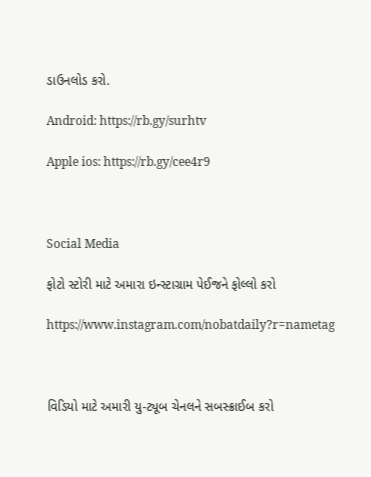ડાઉનલોડ કરો.

Android: https://rb.gy/surhtv

Apple ios: https://rb.gy/cee4r9



Social Media

ફોટો સ્ટોરી માટે અમારા ઇન્સ્ટાગ્રામ પેઈજને ફોલ્લો કરો

https://www.instagram.com/nobatdaily?r=nametag



વિડિયો માટે અમારી યુ-ટ્યૂબ ચેનલને સબસ્ક્રાઈબ કરો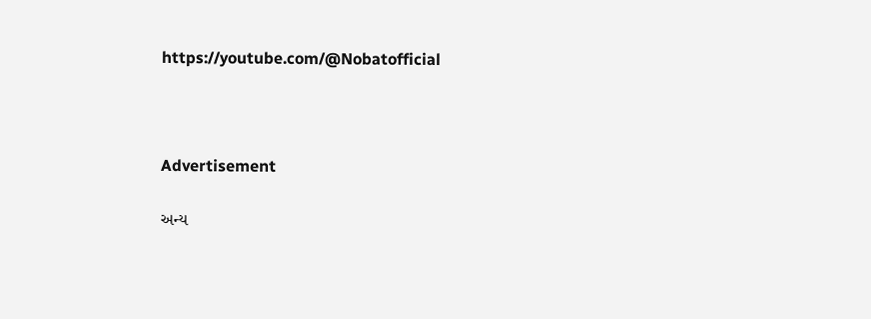https://youtube.com/@Nobatofficial



Advertisement

અન્ય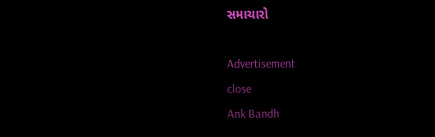સમાચારો

Advertisement
close
Ank Bandh